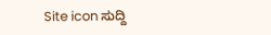Site icon ಸುದ್ದಿ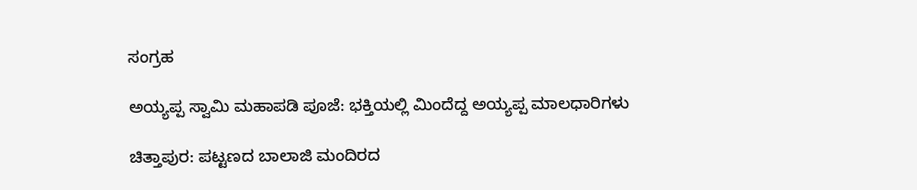ಸಂಗ್ರಹ

ಅಯ್ಯಪ್ಪ ಸ್ವಾಮಿ ಮಹಾಪಡಿ ಪೂಜೆ: ಭಕ್ತಿಯಲ್ಲಿ ಮಿಂದೆದ್ದ ಅಯ್ಯಪ್ಪ ಮಾಲಧಾರಿಗಳು

ಚಿತ್ತಾಪುರ: ಪಟ್ಟಣದ ಬಾಲಾಜಿ ಮಂದಿರದ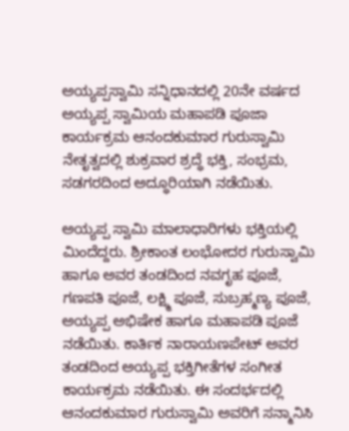ಅಯ್ಯಪ್ಪಸ್ವಾಮಿ ಸನ್ನಿಧಾನದಲ್ಲಿ 20ನೇ ವರ್ಷದ ಅಯ್ಯಪ್ಪ ಸ್ವಾಮಿಯ ಮಹಾಪಡಿ ಪೂಜಾ ಕಾರ್ಯಕ್ರಮ ಆನಂದಕುಮಾರ ಗುರುಸ್ವಾಮಿ ನೇತೃತ್ವದಲ್ಲಿ ಶುಕ್ರವಾರ ಶ್ರದ್ಧೆ ಭಕ್ತಿ, ಸಂಭ್ರಮ, ಸಡಗರದಿಂದ ಅದ್ಧೂರಿಯಾಗಿ ನಡೆಯಿತು.

ಅಯ್ಯಪ್ಪ ಸ್ವಾಮಿ ಮಾಲಾಧಾರಿಗಳು ಭಕ್ತಿಯಲ್ಲಿ ಮಿಂದೆದ್ದರು. ಶ್ರೀಕಾಂತ ಲಂಭೋದರ ಗುರುಸ್ವಾಮಿ ಹಾಗೂ ಅವರ ತಂಡದಿಂದ ನವಗೃಹ ಪೂಜೆ, ಗಣಪತಿ ಪೂಜೆ, ಲಕ್ಷ್ಮಿ ಪೂಜೆ, ಸುಬ್ರಹ್ಮಣ್ಯ ಪೂಜೆ, ಅಯ್ಯಪ್ಪ ಅಭಿಷೇಕ ಹಾಗೂ ಮಹಾಪಡಿ ಪೂಜೆ ನಡೆಯಿತು. ಕಾರ್ತಿಕ ನಾರಾಯಣಪೇಟ್ ಅವರ ತಂಡದಿಂದ ಅಯ್ಯಪ್ಪ ಭಕ್ತಿಗೀತೆಗಳ ಸಂಗೀತ ಕಾರ್ಯಕ್ರಮ ನಡೆಯಿತು. ಈ ಸಂದರ್ಭದಲ್ಲಿ ಆನಂದಕುಮಾರ ಗುರುಸ್ವಾಮಿ ಅವರಿಗೆ ಸನ್ಮಾನಿಸಿ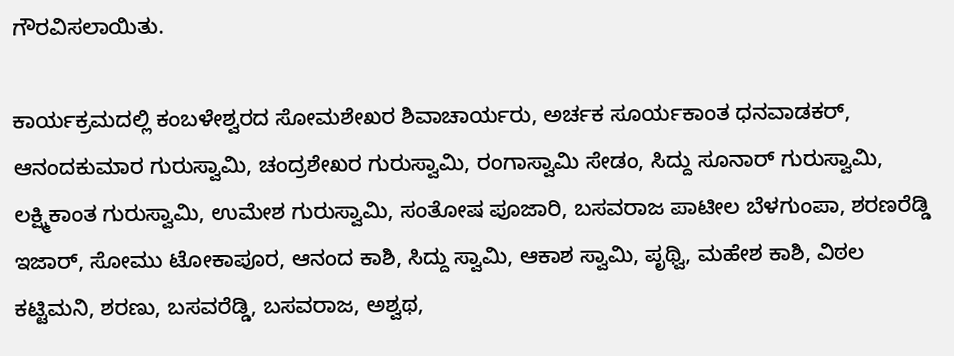ಗೌರವಿಸಲಾಯಿತು.

ಕಾರ್ಯಕ್ರಮದಲ್ಲಿ ಕಂಬಳೇಶ್ವರದ ಸೋಮಶೇಖರ ಶಿವಾಚಾರ್ಯರು, ಅರ್ಚಕ ಸೂರ್ಯಕಾಂತ ಧನವಾಡಕರ್, ಆನಂದಕುಮಾರ ಗುರುಸ್ವಾಮಿ, ಚಂದ್ರಶೇಖರ ಗುರುಸ್ವಾಮಿ, ರಂಗಾಸ್ವಾಮಿ ಸೇಡಂ, ಸಿದ್ದು ಸೂನಾರ್ ಗುರುಸ್ವಾಮಿ, ಲಕ್ಷ್ಮಿಕಾಂತ ಗುರುಸ್ವಾಮಿ, ಉಮೇಶ ಗುರುಸ್ವಾಮಿ, ಸಂತೋಷ ಪೂಜಾರಿ, ಬಸವರಾಜ ಪಾಟೀಲ ಬೆಳಗುಂಪಾ, ಶರಣರೆಡ್ಡಿ ಇಜಾರ್, ಸೋಮು ಟೋಕಾಪೂರ, ಆನಂದ ಕಾಶಿ, ಸಿದ್ದು ಸ್ವಾಮಿ, ಆಕಾಶ ಸ್ವಾಮಿ, ಪೃಥ್ವಿ, ಮಹೇಶ ಕಾಶಿ, ವಿಠಲ ಕಟ್ಟಿಮನಿ, ಶರಣು, ಬಸವರೆಡ್ಡಿ, ಬಸವರಾಜ, ಅಶ್ವಥ,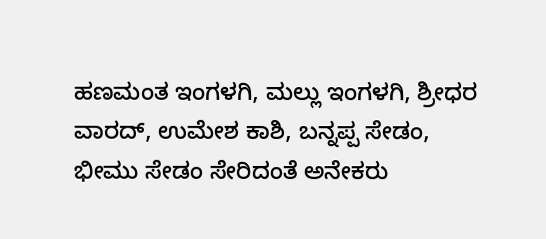ಹಣಮಂತ ಇಂಗಳಗಿ, ಮಲ್ಲು ಇಂಗಳಗಿ, ಶ್ರೀಧರ ವಾರದ್, ಉಮೇಶ ಕಾಶಿ, ಬನ್ನಪ್ಪ ಸೇಡಂ, ಭೀಮು ಸೇಡಂ ಸೇರಿದಂತೆ ಅನೇಕರು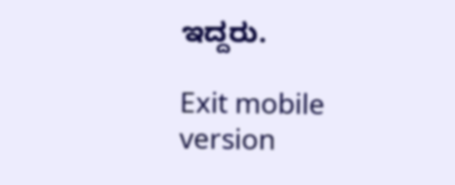ಇದ್ದರು.

Exit mobile version